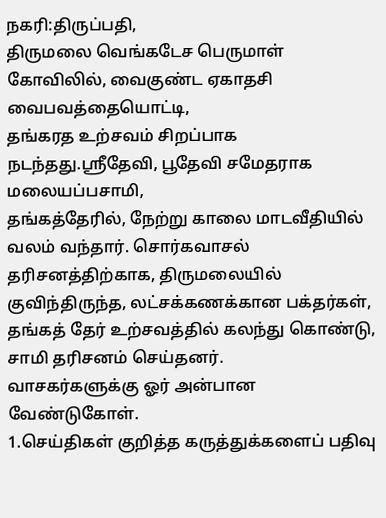நகரி:திருப்பதி,
திருமலை வெங்கடேச பெருமாள் கோவிலில், வைகுண்ட ஏகாதசி வைபவத்தையொட்டி,
தங்கரத உற்சவம் சிறப்பாக நடந்தது.ஸ்ரீதேவி, பூதேவி சமேதராக மலையப்பசாமி,
தங்கத்தேரில், நேற்று காலை மாடவீதியில் வலம் வந்தார். சொர்கவாசல்
தரிசனத்திற்காக, திருமலையில் குவிந்திருந்த, லட்சக்கணக்கான பக்தர்கள்,
தங்கத் தேர் உற்சவத்தில் கலந்து கொண்டு, சாமி தரிசனம் செய்தனர்.
வாசகர்களுக்கு ஓர் அன்பான வேண்டுகோள்.
1.செய்திகள் குறித்த கருத்துக்களைப் பதிவு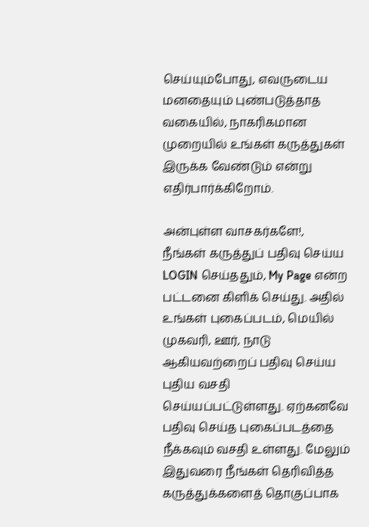செய்யும்போது, எவருடைய மனதையும் புண்படுத்தாத வகையில், நாகரிகமான முறையில் உங்கள் கருத்துகள் இருக்க வேண்டும் என்று எதிர்பார்க்கிறோம்.

அன்புள்ள வாசகர்களே!,
நீங்கள் கருத்துப் பதிவு செய்ய LOGIN செய்ததும், My Page என்ற பட்டனை கிளிக் செய்து. அதில் உங்கள் புகைப்படம், மெயில் முகவரி, ஊர், நாடு ஆகியவற்றைப் பதிவு செய்ய புதிய வசதி செய்யப்பட்டுள்ளது. ஏற்கனவே பதிவு செய்த புகைப்படத்தை நீக்கவும் வசதி உள்ளது. மேலும் இதுவரை நீங்கள் தெரிவித்த கருத்துக்களைத் தொகுப்பாக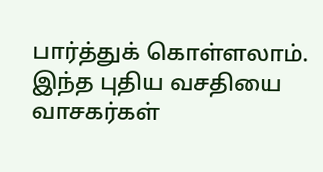பார்த்துக் கொள்ளலாம். இந்த புதிய வசதியை வாசகர்கள்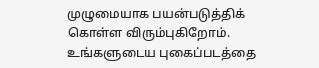முழுமையாக பயன்படுத்திக் கொள்ள விரும்புகிறோம். உங்களுடைய புகைப்படத்தை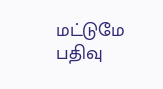மட்டுமே பதிவு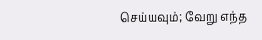செய்யவும்; வேறு எந்த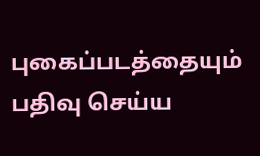புகைப்படத்தையும் பதிவு செய்ய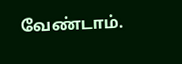வேண்டாம்.